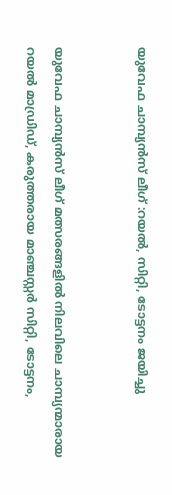യുവേഫ ചാമ്പ്യന്‍സ് ലീഗ് :റയല്‍, സിറ്റി, ടോട്ടനം ജയിച്ചു


യുവേഫ ചാമ്പ്യന്‍സ് ലീഗ് മത്സരങ്ങളില്‍ നിലവിലെ ചാമ്പ്യന്മാരായ റയല്‍ മാഡ്രിഡ്, കരുത്തരായ മാഞ്ചസ്റ്റര്‍ സിറ്റി, ടോട്ടനം,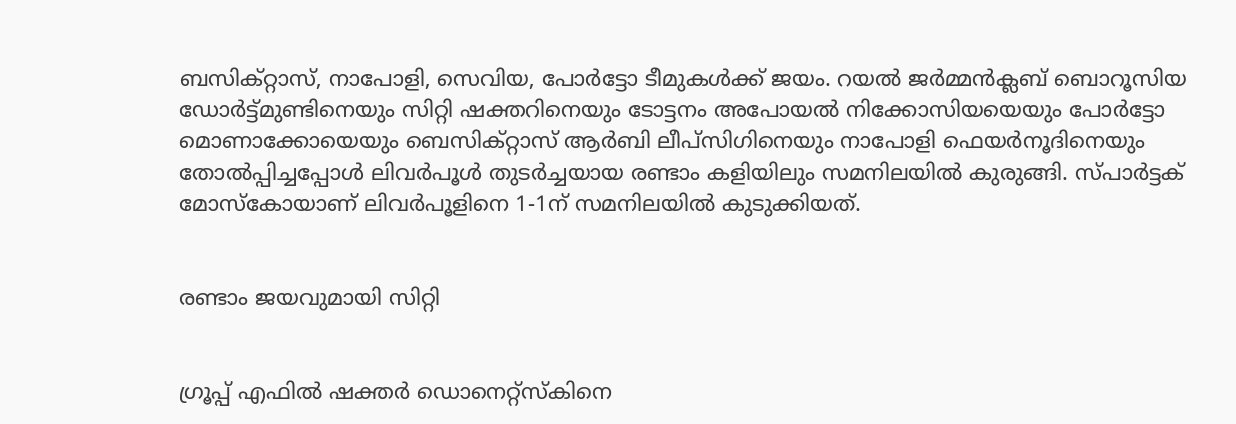ബസിക്റ്റാസ്, നാപോളി, സെവിയ, പോര്‍ട്ടോ ടീമുകള്‍ക്ക് ജയം. റയല്‍ ജര്‍മ്മന്‍ക്ലബ് ബൊറൂസിയ ഡോര്‍ട്ട്മുണ്ടിനെയും സിറ്റി ഷക്തറിനെയും ടോട്ടനം അപോയല്‍ നിക്കോസിയയെയും പോര്‍ട്ടോ മൊണാക്കോയെയും ബെസിക്റ്റാസ് ആര്‍ബി ലീപ്‌സിഗിനെയും നാപോളി ഫെയര്‍നൂദിനെയും തോല്‍പ്പിച്ചപ്പോള്‍ ലിവര്‍പൂള്‍ തുടര്‍ച്ചയായ രണ്ടാം കളിയിലും സമനിലയില്‍ കുരുങ്ങി. സ്പാര്‍ട്ടക് മോസ്‌കോയാണ് ലിവര്‍പൂളിനെ 1-1ന് സമനിലയില്‍ കുടുക്കിയത്.


രണ്ടാം ജയവുമായി സിറ്റി


ഗ്രൂപ്പ് എഫില്‍ ഷക്തര്‍ ഡൊനെറ്റ്‌സ്‌കിനെ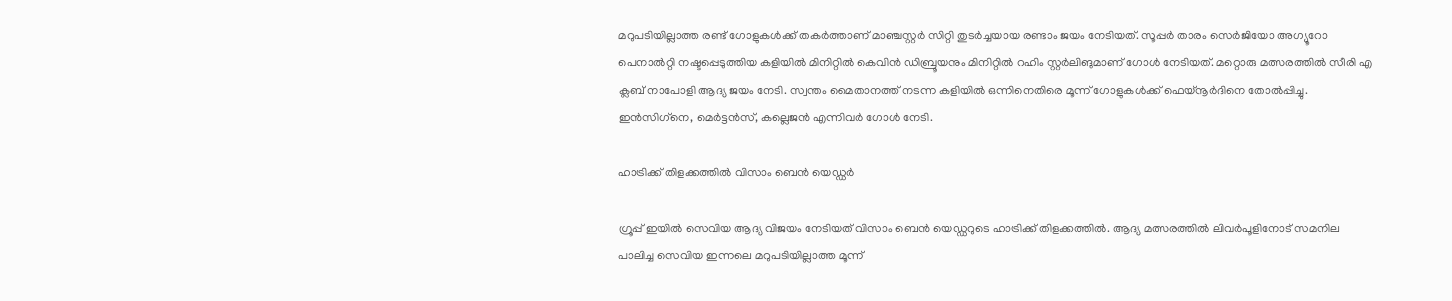മറുപടിയില്ലാത്ത രണ്ട് ഗോളുകള്‍ക്ക് തകര്‍ത്താണ് മാഞ്ചസ്റ്റര്‍ സിറ്റി തുടര്‍ച്ചയായ രണ്ടാം ജയം നേടിയത്. സൂപ്പര്‍ താരം സെര്‍ജിയോ അഗ്യൂറോ പെനാല്‍റ്റി നഷ്ടപ്പെടുത്തിയ കളിയില്‍ മിനിറ്റില്‍ കെവിന്‍ ഡിബ്രൂയനും മിനിറ്റില്‍ റഹിം സ്റ്റര്‍ലിങുമാണ് ഗോള്‍ നേടിയത്. മറ്റൊരു മത്സരത്തില്‍ സീരി എ ക്ലബ് നാപോളി ആദ്യ ജയം നേടി. സ്വന്തം മൈതാനത്ത് നടന്ന കളിയില്‍ ഒന്നിനെതിരെ മൂന്ന് ഗോളുകള്‍ക്ക് ഫെയ്‌നൂര്‍ദിനെ തോല്‍പ്പിച്ചു. ഇന്‍സിഗ്‌നെ, മെര്‍ട്ടന്‍സ്, കല്ലെജന്‍ എന്നിവര്‍ ഗോള്‍ നേടി.

ഹാട്രിക്ക് തിളക്കത്തില്‍ വിസാം ബെന്‍ യെഡ്ഡര്‍

ഗ്രൂപ്പ് ഇയില്‍ സെവിയ ആദ്യ വിജയം നേടിയത് വിസാം ബെന്‍ യെഡ്ഡറുടെ ഹാട്രിക്ക് തിളക്കത്തില്‍. ആദ്യ മത്സരത്തില്‍ ലിവര്‍പൂളിനോട് സമനില പാലിച്ച സെവിയ ഇന്നലെ മറുപടിയില്ലാത്ത മൂന്ന്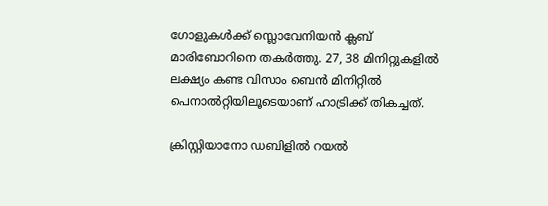ഗോളുകള്‍ക്ക് സ്ലൊവേനിയന്‍ ക്ലബ് മാരിബോറിനെ തകര്‍ത്തു. 27, 38 മിനിറ്റുകളില്‍ ലക്ഷ്യം കണ്ട വിസാം ബെന്‍ മിനിറ്റില്‍ പെനാല്‍റ്റിയിലൂടെയാണ് ഹാട്രിക്ക് തികച്ചത്.

ക്രിസ്റ്റിയാനോ ഡബിളില്‍ റയല്‍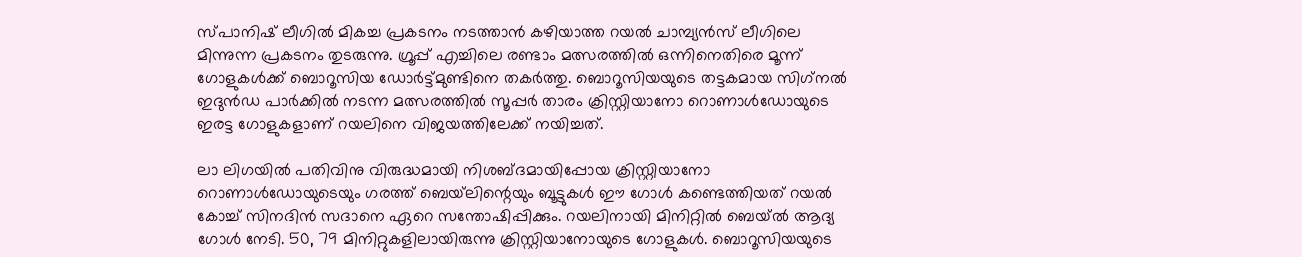സ്പാനിഷ് ലീഗില്‍ മികച്ച പ്രകടനം നടത്താന്‍ കഴിയാത്ത റയല്‍ ചാമ്പ്യന്‍സ് ലീഗിലെ മിന്നുന്ന പ്രകടനം തുടരുന്നു. ഗ്രൂപ്പ് എച്ചിലെ രണ്ടാം മത്സരത്തില്‍ ഒന്നിനെതിരെ മൂന്ന് ഗോളുകള്‍ക്ക് ബൊറൂസിയ ഡോര്‍ട്ട്മുണ്ടിനെ തകര്‍ത്തു. ബൊറൂസിയയുടെ തട്ടകമായ സിഗ്‌നല്‍ ഇദുന്‍ഡ പാര്‍ക്കില്‍ നടന്ന മത്സരത്തില്‍ സൂപ്പര്‍ താരം ക്രിസ്റ്റിയാനോ റൊണാള്‍ഡോയുടെ ഇരട്ട ഗോളുകളാണ് റയലിനെ വിജയത്തിലേക്ക് നയിച്ചത്.

ലാ ലിഗയില്‍ പതിവിനു വിരുദ്ധമായി നിശബ്ദമായിപ്പോയ ക്രിസ്റ്റിയാനോ റൊണാള്‍ഡോയുടെയും ഗരത്ത് ബെയ്‌ലിന്റെയും ബൂട്ടുകള്‍ ഈ ഗോള്‍ കണ്ടെത്തിയത് റയല്‍ കോച്ച് സിനദിന്‍ സദാനെ ഏറെ സന്തോഷിപ്പിക്കും. റയലിനായി മിനിറ്റില്‍ ബെയ്ല്‍ ആദ്യ ഗോള്‍ നേടി. 50, 79 മിനിറ്റുകളിലായിരുന്നു ക്രിസ്റ്റിയാനോയുടെ ഗോളുകള്‍. ബൊറൂസിയയുടെ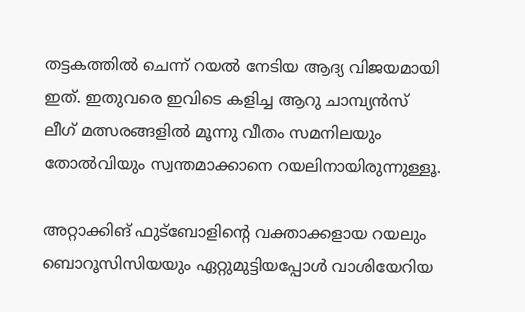തട്ടകത്തില്‍ ചെന്ന് റയല്‍ നേടിയ ആദ്യ വിജയമായി ഇത്. ഇതുവരെ ഇവിടെ കളിച്ച ആറു ചാമ്പ്യന്‍സ് ലീഗ് മത്സരങ്ങളില്‍ മൂന്നു വീതം സമനിലയും തോല്‍വിയും സ്വന്തമാക്കാനെ റയലിനായിരുന്നുള്ളൂ.

അറ്റാക്കിങ് ഫുട്‌ബോളിന്റെ വക്താക്കളായ റയലും ബൊറൂസിസിയയും ഏറ്റുമുട്ടിയപ്പോള്‍ വാശിയേറിയ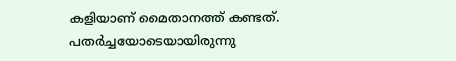കളിയാണ് മൈതാനത്ത് കണ്ടത്. പതര്‍ച്ചയോടെയായിരുന്നു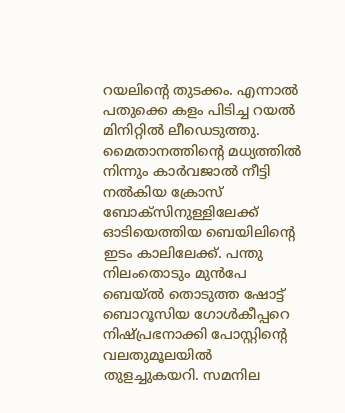റയലിന്റെ തുടക്കം. എന്നാല്‍ പതുക്കെ കളം പിടിച്ച റയല്‍ മിനിറ്റില്‍ ലീഡെടുത്തു.
മൈതാനത്തിന്റെ മധ്യത്തില്‍ നിന്നും കാര്‍വജാല്‍ നീട്ടി നല്‍കിയ ക്രോസ് ബോക്‌സിനുള്ളിലേക്ക് ഓടിയെത്തിയ ബെയിലിന്റെ ഇടം കാലിലേക്ക്. പന്തു നിലംതൊടും മുന്‍പേ ബെയ്ല്‍ തൊടുത്ത ഷോട്ട് ബൊറൂസിയ ഗോള്‍കീപ്പറെ നിഷ്പ്രഭനാക്കി പോസ്റ്റിന്റെ വലതുമൂലയില്‍ തുളച്ചുകയറി. സമനില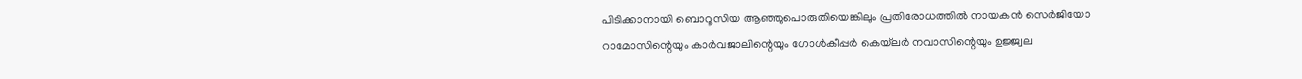പിടിക്കാനായി ബൊറൂസിയ ആഞ്ഞുപൊരുതിയെങ്കിലും പ്രതിരോധത്തില്‍ നായകന്‍ സെര്‍ജിയോ റാമോസിന്റെയും കാര്‍വജാലിന്റെയും ഗോള്‍കീപ്പര്‍ കെയ്‌ലര്‍ നവാസിന്റെയും ഉജ്ജ്വല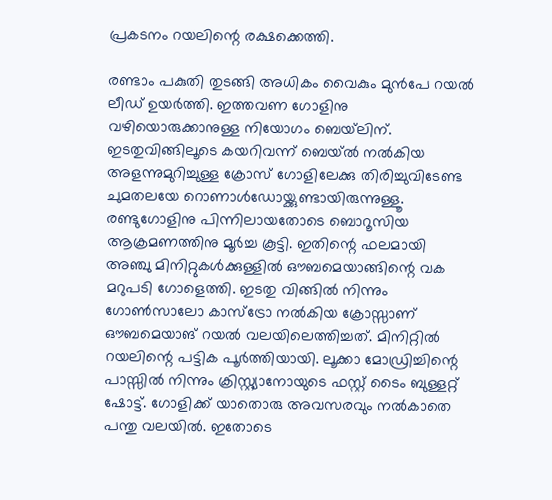പ്രകടനം റയലിന്റെ രക്ഷക്കെത്തി.

രണ്ടാം പകുതി തുടങ്ങി അധികം വൈകും മുന്‍പേ റയല്‍ ലീഡ് ഉയര്‍ത്തി. ഇത്തവണ ഗോളിനു വഴിയൊരുക്കാനുള്ള നിയോഗം ബെയ്‌ലിന്. ഇടതുവിങ്ങിലൂടെ കയറിവന്ന് ബെയ്ല്‍ നല്‍കിയ അളന്നുമുറിച്ചുള്ള ക്രോസ് ഗോളിലേക്കു തിരിച്ചുവിടേണ്ട ചുമതലയേ റൊണാള്‍ഡോയ്ക്കുണ്ടായിരുന്നുള്ളൂ. രണ്ടുഗോളിനു പിന്നിലായതോടെ ബൊറൂസിയ ആക്രമണത്തിനു മൂര്‍ച്ച കൂട്ടി. ഇതിന്റെ ഫലമായി അഞ്ചു മിനിറ്റുകള്‍ക്കുള്ളില്‍ ഔബമെയാങ്ങിന്റെ വക മറുപടി ഗോളെത്തി. ഇടതു വിങ്ങില്‍ നിന്നും ഗോണ്‍സാലോ കാസ്‌ട്രോ നല്‍കിയ ക്രോസ്സാണ് ഔബമെയാങ് റയല്‍ വലയിലെത്തിച്ചത്. മിനിറ്റില്‍ റയലിന്റെ പട്ടിക പൂര്‍ത്തിയായി. ലൂക്കാ മോഡ്രിച്ചിന്റെ പാസ്സില്‍ നിന്നും ക്രിസ്റ്റ്യാനോയുടെ ഫസ്റ്റ് ടൈം ബുള്ളറ്റ് ഷോട്ട്. ഗോളിക്ക് യാതൊരു അവസരവും നല്‍കാതെ പന്തു വലയില്‍. ഇതോടെ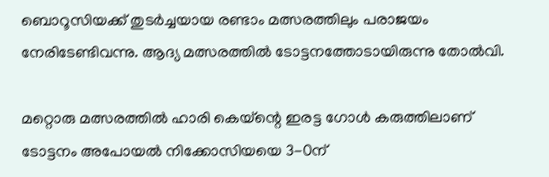ബൊറൂസിയക്ക് തുടര്‍ച്ചയായ രണ്ടാം മത്സരത്തിലും പരാജയം നേരിടേണ്ടിവന്നു. ആദ്യ മത്സരത്തില്‍ ടോട്ടനത്തോടായിരുന്നു തോല്‍വി.

മറ്റൊരു മത്സരത്തില്‍ ഹാരി കെയ്‌ന്റെ ഇരട്ട ഗോള്‍ കരുത്തിലാണ് ടോട്ടനം അപോയല്‍ നിക്കോസിയയെ 3-0ന്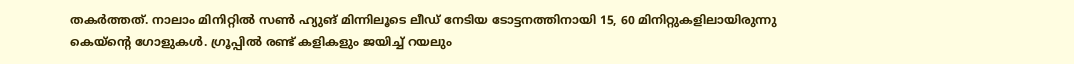തകര്‍ത്തത്. നാലാം മിനിറ്റില്‍ സണ്‍ ഹ്യുങ് മിന്നിലൂടെ ലീഡ് നേടിയ ടോട്ടനത്തിനായി 15, 60 മിനിറ്റുകളിലായിരുന്നു കെയ്‌ന്റെ ഗോളുകള്‍. ഗ്രൂപ്പില്‍ രണ്ട് കളികളും ജയിച്ച് റയലും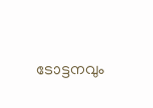ടോട്ടനവും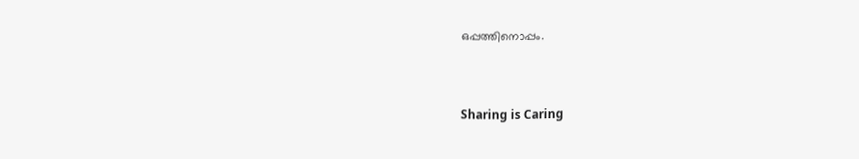ഒപ്പത്തിനൊപ്പം.



Sharing is Caring